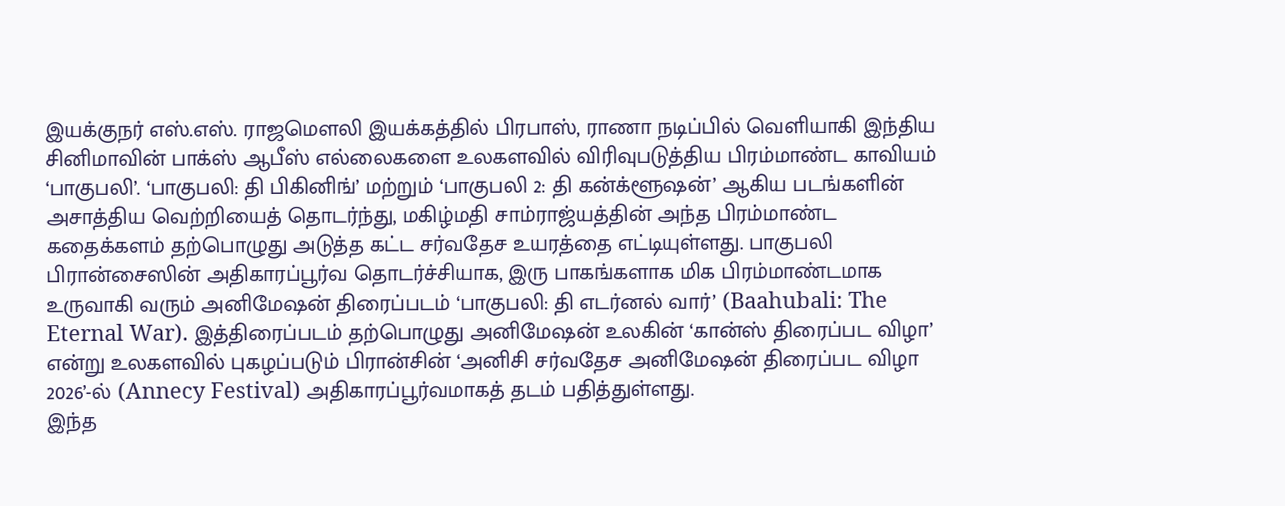இயக்குநர் எஸ்.எஸ். ராஜமௌலி இயக்கத்தில் பிரபாஸ், ராணா நடிப்பில் வெளியாகி இந்திய சினிமாவின் பாக்ஸ் ஆபீஸ் எல்லைகளை உலகளவில் விரிவுபடுத்திய பிரம்மாண்ட காவியம் ‘பாகுபலி’. ‘பாகுபலி: தி பிகினிங்’ மற்றும் ‘பாகுபலி 2: தி கன்க்ளூஷன்’ ஆகிய படங்களின் அசாத்திய வெற்றியைத் தொடர்ந்து, மகிழ்மதி சாம்ராஜ்யத்தின் அந்த பிரம்மாண்ட கதைக்களம் தற்பொழுது அடுத்த கட்ட சர்வதேச உயரத்தை எட்டியுள்ளது. பாகுபலி பிரான்சைஸின் அதிகாரப்பூர்வ தொடர்ச்சியாக, இரு பாகங்களாக மிக பிரம்மாண்டமாக உருவாகி வரும் அனிமேஷன் திரைப்படம் ‘பாகுபலி: தி எடர்னல் வார்’ (Baahubali: The Eternal War). இத்திரைப்படம் தற்பொழுது அனிமேஷன் உலகின் ‘கான்ஸ் திரைப்பட விழா’ என்று உலகளவில் புகழப்படும் பிரான்சின் ‘அனிசி சர்வதேச அனிமேஷன் திரைப்பட விழா 2026’-ல் (Annecy Festival) அதிகாரப்பூர்வமாகத் தடம் பதித்துள்ளது.
இந்த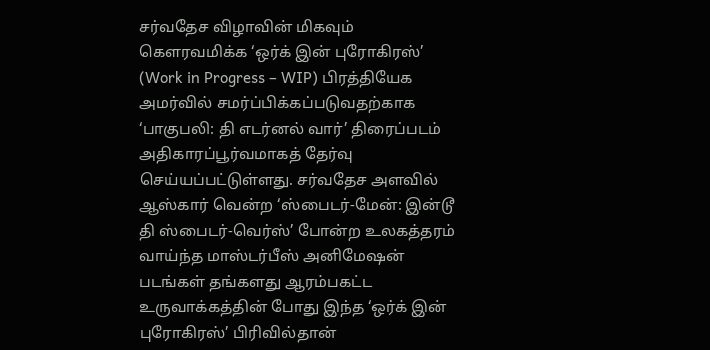சர்வதேச விழாவின் மிகவும் கௌரவமிக்க ‘ஒர்க் இன் புரோகிரஸ்’ (Work in Progress – WIP) பிரத்தியேக அமர்வில் சமர்ப்பிக்கப்படுவதற்காக ‘பாகுபலி: தி எடர்னல் வார்’ திரைப்படம் அதிகாரப்பூர்வமாகத் தேர்வு செய்யப்பட்டுள்ளது. சர்வதேச அளவில் ஆஸ்கார் வென்ற ‘ஸ்பைடர்-மேன்: இன்டூ தி ஸ்பைடர்-வெர்ஸ்’ போன்ற உலகத்தரம் வாய்ந்த மாஸ்டர்பீஸ் அனிமேஷன் படங்கள் தங்களது ஆரம்பகட்ட உருவாக்கத்தின் போது இந்த ‘ஒர்க் இன் புரோகிரஸ்’ பிரிவில்தான்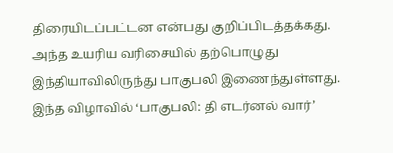திரையிடப்பட்டன என்பது குறிப்பிடத்தக்கது. அந்த உயரிய வரிசையில் தற்பொழுது இந்தியாவிலிருந்து பாகுபலி இணைந்துள்ளது. இந்த விழாவில் ‘பாகுபலி: தி எடர்னல் வார்’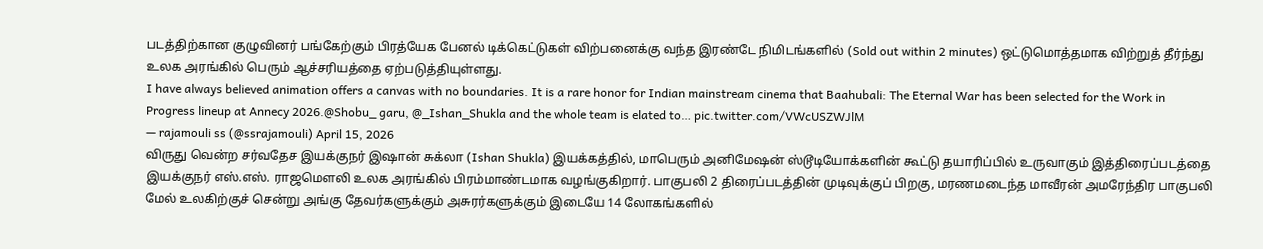படத்திற்கான குழுவினர் பங்கேற்கும் பிரத்யேக பேனல் டிக்கெட்டுகள் விற்பனைக்கு வந்த இரண்டே நிமிடங்களில் (Sold out within 2 minutes) ஒட்டுமொத்தமாக விற்றுத் தீர்ந்து உலக அரங்கில் பெரும் ஆச்சரியத்தை ஏற்படுத்தியுள்ளது.
I have always believed animation offers a canvas with no boundaries. It is a rare honor for Indian mainstream cinema that Baahubali: The Eternal War has been selected for the Work in Progress lineup at Annecy 2026.@Shobu_ garu, @_Ishan_Shukla and the whole team is elated to… pic.twitter.com/VWcUSZWJlM
— rajamouli ss (@ssrajamouli) April 15, 2026
விருது வென்ற சர்வதேச இயக்குநர் இஷான் சுக்லா (Ishan Shukla) இயக்கத்தில், மாபெரும் அனிமேஷன் ஸ்டூடியோக்களின் கூட்டு தயாரிப்பில் உருவாகும் இத்திரைப்படத்தை இயக்குநர் எஸ்.எஸ். ராஜமௌலி உலக அரங்கில் பிரம்மாண்டமாக வழங்குகிறார். பாகுபலி 2 திரைப்படத்தின் முடிவுக்குப் பிறகு, மரணமடைந்த மாவீரன் அமரேந்திர பாகுபலி மேல் உலகிற்குச் சென்று அங்கு தேவர்களுக்கும் அசுரர்களுக்கும் இடையே 14 லோகங்களில்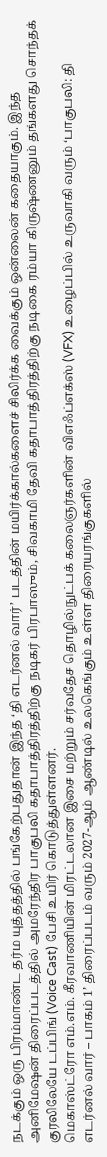நடக்கும் ஒரு பிரம்மாண்ட தர்ம யுத்தத்தில் பங்கேற்பதுதான் இந்த ‘தி எடர்னல் வார்’ படத்தின் மயிர்க்கால்களைச் சிலிர்க்க வைக்கும் ஒன்லைன் கதையாகும். இந்த அனிமேஷன் திரைப்படத்தில் அமரேந்திர பாகுபலி கதாபாத்திரத்திற்கு நடிகர் பிரபாஸும், சிவகாமி தேவி கதாபாத்திரத்திற்கு நடிகை ரம்யா கிருஷ்ணனும் தங்களது சொந்தக் குரலிலேயே டப்பிங் (Voice Cast) பேசி உயிர் கொடுத்துள்ளனர்.
மெகாஸ்ட்ரோ எம்.எம். கீரவாணியின் மிரட்டலான இசை மற்றும் சர்வதேச தொழில்நுட்பக் கலைஞர்களின் விஎஃப்எக்ஸ் (VFX) உழைப்பில் உருவாகி வரும் ‘பாகுபலி: தி எடர்னல் வார் – பாகம் 1’ திரைப்படம் வரும் 2027-ஆம் ஆண்டில் உலகெங்கும் உள்ள திரையரங்குகளில்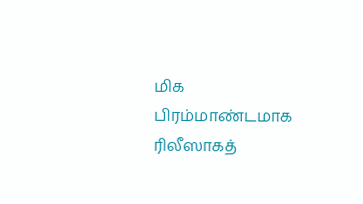மிக பிரம்மாண்டமாக ரிலீஸாகத்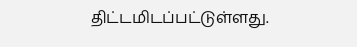திட்டமிடப்பட்டுள்ளது.